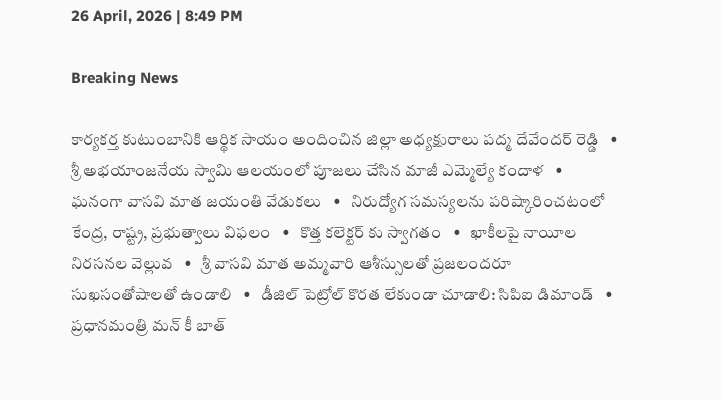26 April, 2026 | 8:49 PM

Breaking News

కార్యకర్త కుటుంబానికి ఆర్థిక సాయం అందించిన జిల్లా అధ్యక్షురాలు పద్మ దేవేందర్ రెడ్డి   •   శ్రీ అభయాంజనేయ స్వామి ఆలయంలో పూజలు చేసిన మాజీ ఎమ్మెల్యే కందాళ   •   ఘనంగా వాసవి మాత జయంతి వేడుకలు   •   నిరుద్యోగ సమస్యలను పరిష్కారించటంలో కేంద్ర, రాష్ట్ర, ప్రభుత్వాలు విఫలం   •   కొత్త కలెక్టర్ కు స్వాగతం   •   ఖాకీలపై నాయీల నిరసనల వెల్లువ   •   శ్రీ వాసవి మాత అమ్మవారి ఆశీస్సులతో ప్రజలందరూ సుఖసంతోషాలతో ఉండాలి   •   డీజిల్ పెట్రోల్ కొరత లేకుండా చూడాలి: సిపిఐ డిమాండ్   •   ప్రధానమంత్రి మన్ కీ బాత్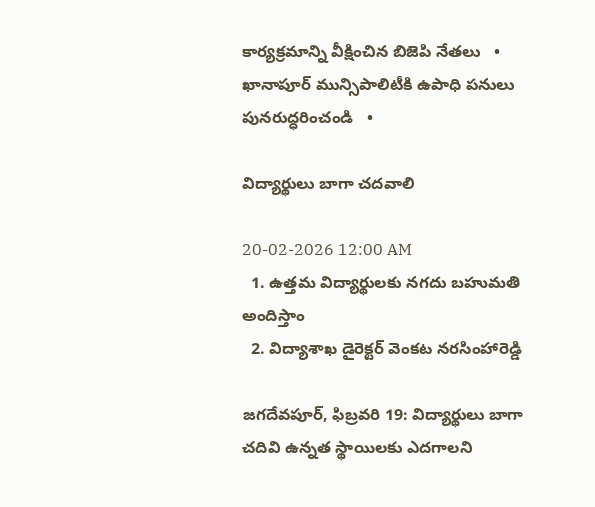కార్యక్రమాన్ని వీక్షించిన బిజెపి నేతలు   •   ఖానాపూర్ మున్సిపాలిటీకి ఉపాధి పనులు పునరుద్ధరించండి   •

విద్యార్థులు బాగా చదవాలి

20-02-2026 12:00 AM
  1. ఉత్తమ విద్యార్థులకు నగదు బహుమతి అందిస్తాం
  2. విద్యాశాఖ డైరెక్టర్ వెంకట నరసింహారెడ్డి

జగదేవపూర్, ఫిబ్రవరి 19: విద్యార్థులు బాగా చదివి ఉన్నత స్థాయిలకు ఎదగాలని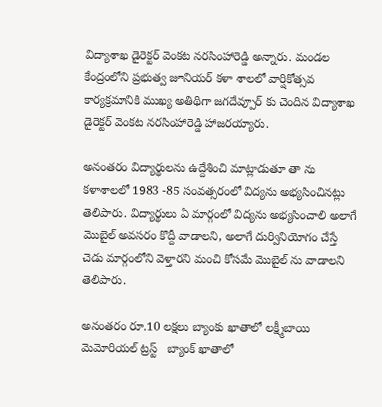విద్యాశాఖ డైరెక్టర్ వెంకట నరసింహారెడ్డి అన్నారు. మండల కేంద్రంలోని ప్రభుత్వ జూనియర్ కళా శాలలో వార్షికోత్సవ కార్యక్రమానికి ముఖ్య అతిథిగా జగదేవ్పూర్ కు చెందిన విద్యాశాఖ డైరెక్టర్ వెంకట నరసింహారెడ్డి హాజరయ్యారు.

అనంతరం విద్యార్థులను ఉద్దేశించి మాట్లాడుతూ తా ను కళాశాలలో 1983 -85 సంవత్సరంలో విద్యను అభ్యసించినట్లు తెలిపారు. విద్యార్థులు ఏ మార్గంలో విద్యను అభ్యసించాలి అలాగే మొబైల్ అవసరం కొద్దీ వాడాలని, అలాగే దుర్వినియోగం చేస్తే చెడు మార్గంలోని వెళ్తారని మంచి కోసమే మొబైల్ ను వాడాలని తెలిపారు.

అనంతరం రూ.10 లక్షలు బ్యాంకు ఖాతాలో లక్ష్మీబాయి మెమోరియల్ ట్రస్ట్   బ్యాంక్ ఖాతాలో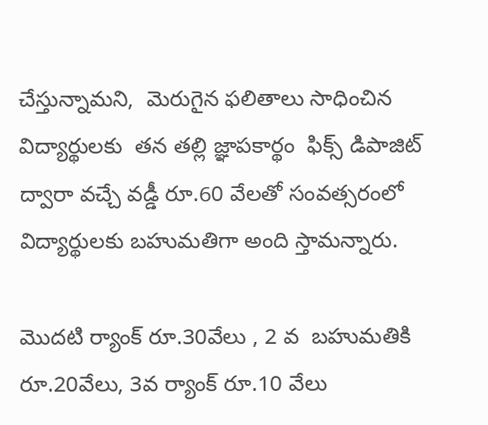చేస్తున్నామని,  మెరుగైన ఫలితాలు సాధించిన విద్యార్థులకు  తన తల్లి జ్ఞాపకార్థం  ఫిక్స్ డిపాజిట్ ద్వారా వచ్చే వడ్డీ రూ.60 వేలతో సంవత్సరంలో విద్యార్థులకు బహుమతిగా అంది స్తామన్నారు.

మొదటి ర్యాంక్ రూ.30వేలు , 2 వ  బహుమతికి రూ.20వేలు, 3వ ర్యాంక్ రూ.10 వేలు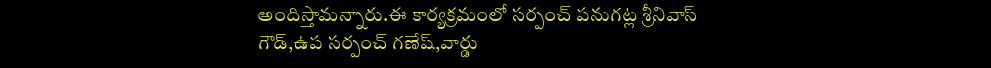అందిస్తామన్నారు.ఈ కార్యక్రమంలో సర్పంచ్ పనుగట్ల శ్రీనివాస్ గౌడ్,ఉప సర్పంచ్ గణేష్,వార్డు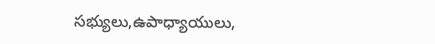సభ్యులు,ఉపాధ్యాయులు,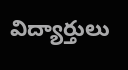విద్యార్తులు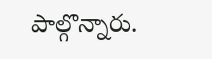పాల్గొన్నారు.